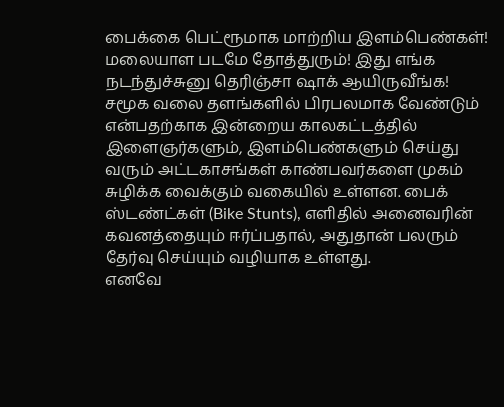பைக்கை பெட்ரூமாக மாற்றிய இளம்பெண்கள்! மலையாள படமே தோத்துரும்! இது எங்க நடந்துச்சுனு தெரிஞ்சா ஷாக் ஆயிருவீங்க!
சமூக வலை தளங்களில் பிரபலமாக வேண்டும் என்பதற்காக இன்றைய காலகட்டத்தில் இளைஞர்களும், இளம்பெண்களும் செய்து வரும் அட்டகாசங்கள் காண்பவர்களை முகம் சுழிக்க வைக்கும் வகையில் உள்ளன. பைக் ஸ்டண்ட்கள் (Bike Stunts), எளிதில் அனைவரின் கவனத்தையும் ஈர்ப்பதால், அதுதான் பலரும் தேர்வு செய்யும் வழியாக உள்ளது.
எனவே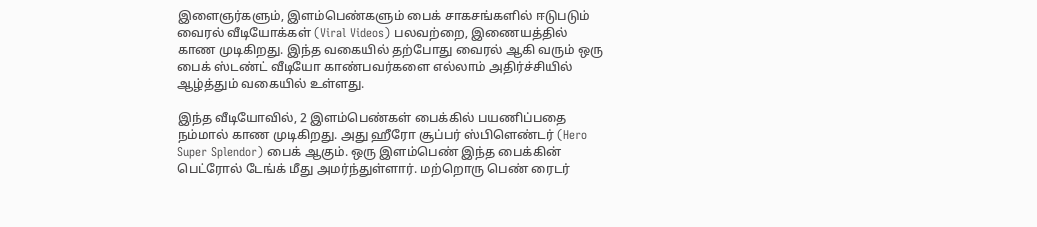இளைஞர்களும், இளம்பெண்களும் பைக் சாகசங்களில் ஈடுபடும் வைரல் வீடியோக்கள் (Viral Videos) பலவற்றை, இணையத்தில் காண முடிகிறது. இந்த வகையில் தற்போது வைரல் ஆகி வரும் ஒரு பைக் ஸ்டண்ட் வீடியோ காண்பவர்களை எல்லாம் அதிர்ச்சியில் ஆழ்த்தும் வகையில் உள்ளது.

இந்த வீடியோவில், 2 இளம்பெண்கள் பைக்கில் பயணிப்பதை நம்மால் காண முடிகிறது. அது ஹீரோ சூப்பர் ஸ்பிளெண்டர் (Hero Super Splendor) பைக் ஆகும். ஒரு இளம்பெண் இந்த பைக்கின் பெட்ரோல் டேங்க் மீது அமர்ந்துள்ளார். மற்றொரு பெண் ரைடர்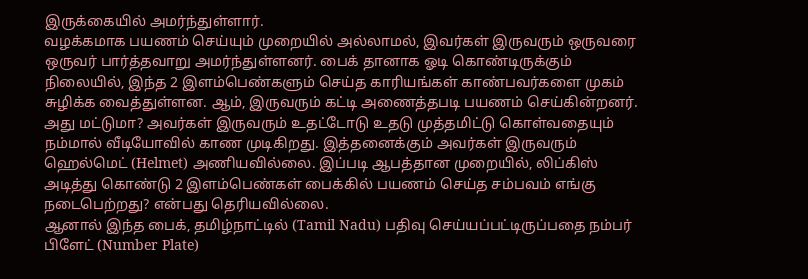இருக்கையில் அமர்ந்துள்ளார்.
வழக்கமாக பயணம் செய்யும் முறையில் அல்லாமல், இவர்கள் இருவரும் ஒருவரை ஒருவர் பார்த்தவாறு அமர்ந்துள்ளனர். பைக் தானாக ஓடி கொண்டிருக்கும் நிலையில், இந்த 2 இளம்பெண்களும் செய்த காரியங்கள் காண்பவர்களை முகம் சுழிக்க வைத்துள்ளன. ஆம், இருவரும் கட்டி அணைத்தபடி பயணம் செய்கின்றனர்.
அது மட்டுமா? அவர்கள் இருவரும் உதட்டோடு உதடு முத்தமிட்டு கொள்வதையும் நம்மால் வீடியோவில் காண முடிகிறது. இத்தனைக்கும் அவர்கள் இருவரும் ஹெல்மெட் (Helmet) அணியவில்லை. இப்படி ஆபத்தான முறையில், லிப்கிஸ் அடித்து கொண்டு 2 இளம்பெண்கள் பைக்கில் பயணம் செய்த சம்பவம் எங்கு நடைபெற்றது? என்பது தெரியவில்லை.
ஆனால் இந்த பைக், தமிழ்நாட்டில் (Tamil Nadu) பதிவு செய்யப்பட்டிருப்பதை நம்பர் பிளேட் (Number Plate)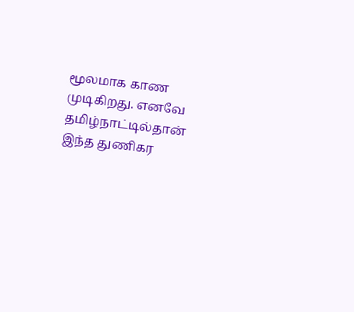மூலமாக காண முடிகிறது. எனவே தமிழ்நாட்டில்தான் இந்த துணிகர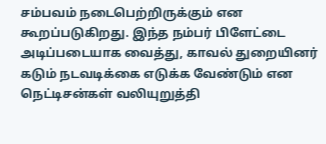சம்பவம் நடைபெற்றிருக்கும் என கூறப்படுகிறது. இந்த நம்பர் பிளேட்டை அடிப்படையாக வைத்து, காவல் துறையினர் கடும் நடவடிக்கை எடுக்க வேண்டும் என நெட்டிசன்கள் வலியுறுத்தி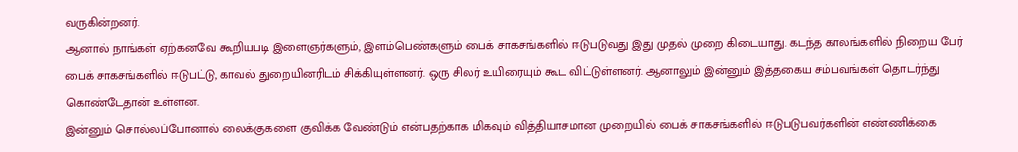வருகின்றனர்.
ஆனால் நாங்கள் ஏற்கனவே கூறியபடி இளைஞர்களும், இளம்பெண்களும் பைக் சாகசங்களில் ஈடுபடுவது இது முதல் முறை கிடையாது. கடந்த காலங்களில் நிறைய பேர் பைக் சாகசங்களில் ஈடுபட்டு, காவல் துறையினரிடம் சிக்கியுள்ளனர். ஒரு சிலர் உயிரையும் கூட விட்டுள்ளனர். ஆனாலும் இன்னும் இத்தகைய சம்பவங்கள் தொடர்ந்து கொண்டேதான் உள்ளன.
இன்னும் சொல்லப்போனால் லைக்குகளை குவிக்க வேண்டும் என்பதற்காக மிகவும் வித்தியாசமான முறையில் பைக் சாகசங்களில் ஈடுபடுபவர்களின் எண்ணிக்கை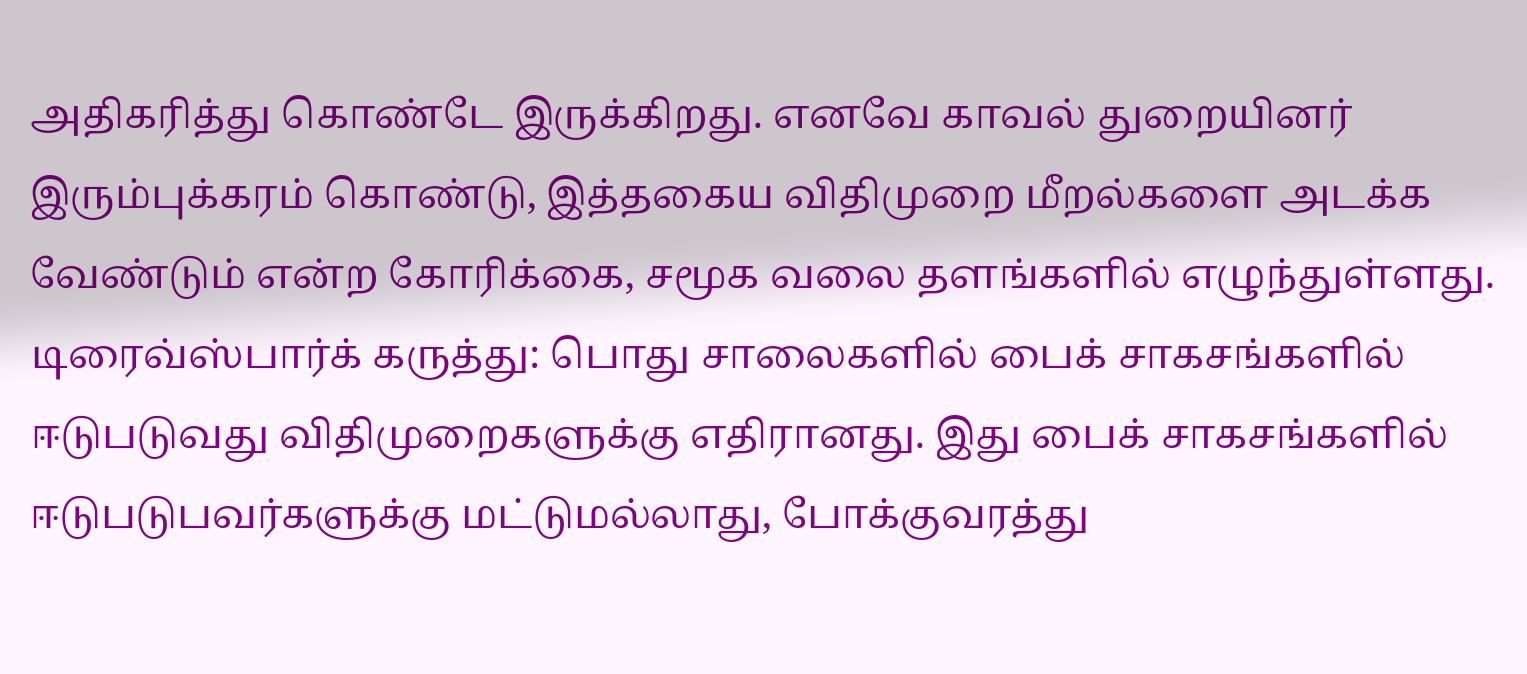அதிகரித்து கொண்டே இருக்கிறது. எனவே காவல் துறையினர் இரும்புக்கரம் கொண்டு, இத்தகைய விதிமுறை மீறல்களை அடக்க வேண்டும் என்ற கோரிக்கை, சமூக வலை தளங்களில் எழுந்துள்ளது.
டிரைவ்ஸ்பார்க் கருத்து: பொது சாலைகளில் பைக் சாகசங்களில் ஈடுபடுவது விதிமுறைகளுக்கு எதிரானது. இது பைக் சாகசங்களில் ஈடுபடுபவர்களுக்கு மட்டுமல்லாது, போக்குவரத்து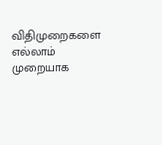விதிமுறைகளை எல்லாம் முறையாக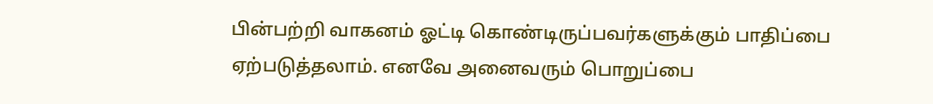பின்பற்றி வாகனம் ஓட்டி கொண்டிருப்பவர்களுக்கும் பாதிப்பை ஏற்படுத்தலாம். எனவே அனைவரும் பொறுப்பை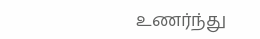உணர்ந்து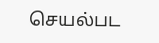செயல்பட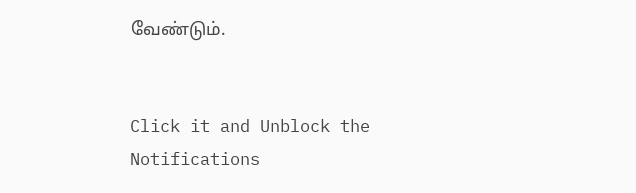வேண்டும்.


Click it and Unblock the Notifications